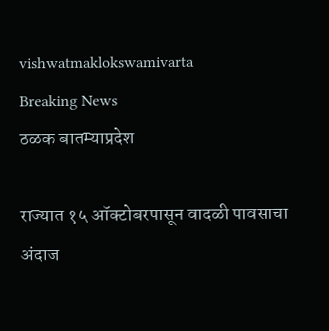vishwatmaklokswamivarta
Breaking News
ठळक बातम्याप्रदेश

राज्यात १५ ऑक्टोबरपासून वादळी पावसाचा अंदाज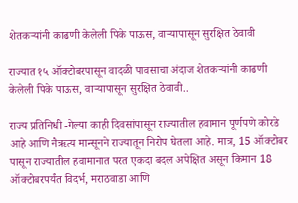शेतकऱ्यांनी काढणी केलेली पिके पाऊस, वाऱ्यापासून सुरक्षित ठेवावी

राज्यात १५ ऑक्टोबरपासून वादळी पावसाचा अंदाज शेतकऱ्यांनी काढणी केलेली पिके पाऊस, वाऱ्यापासून सुरक्षित ठेवावी..

राज्य प्रतिनिधी -गेल्या काही दिवसांपासून राज्यातील हवामान पूर्णपणे कोरडे आहे आणि नैऋत्य मान्सूनने राज्यातून निरोप घेतला आहे. मात्र, 15 ऑक्टोबर पासून राज्यातील हवामानात परत एकदा बदल अपेक्षित असून किमान 18 ऑक्टोबरपर्यंत विदर्भ, मराठवाडा आणि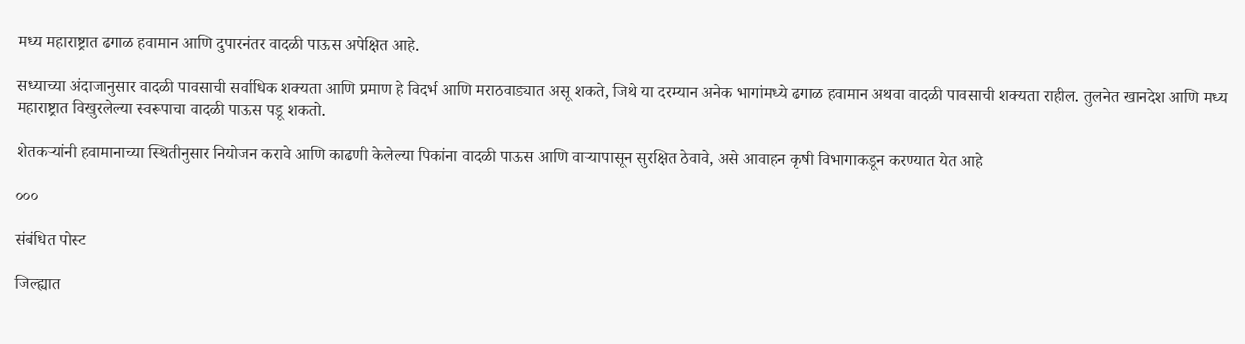मध्य महाराष्ट्रात ढगाळ हवामान आणि दुपारनंतर वादळी पाऊस अपेक्षित आहे.

सध्याच्या अंदाजानुसार वादळी पावसाची सर्वाधिक शक्यता आणि प्रमाण हे विदर्भ आणि मराठवाड्यात असू शकते, जिथे या दरम्यान अनेक भागांमध्ये ढगाळ हवामान अथवा वादळी पावसाची शक्यता राहील. तुलनेत खानदेश आणि मध्य महाराष्ट्रात विखुरलेल्या स्वरूपाचा वादळी पाऊस पडू शकतो.

शेतकऱ्यांनी हवामानाच्या स्थितीनुसार नियोजन करावे आणि काढणी केलेल्या पिकांना वादळी पाऊस आणि वाऱ्यापासून सुरक्षित ठेवावे, असे आवाहन कृषी विभागाकडून करण्यात येत आहे

०००

संबंधित पोस्ट

जिल्ह्यात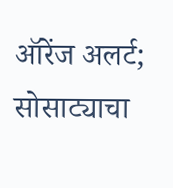ऑरेंज अलर्ट; सोसाट्याचा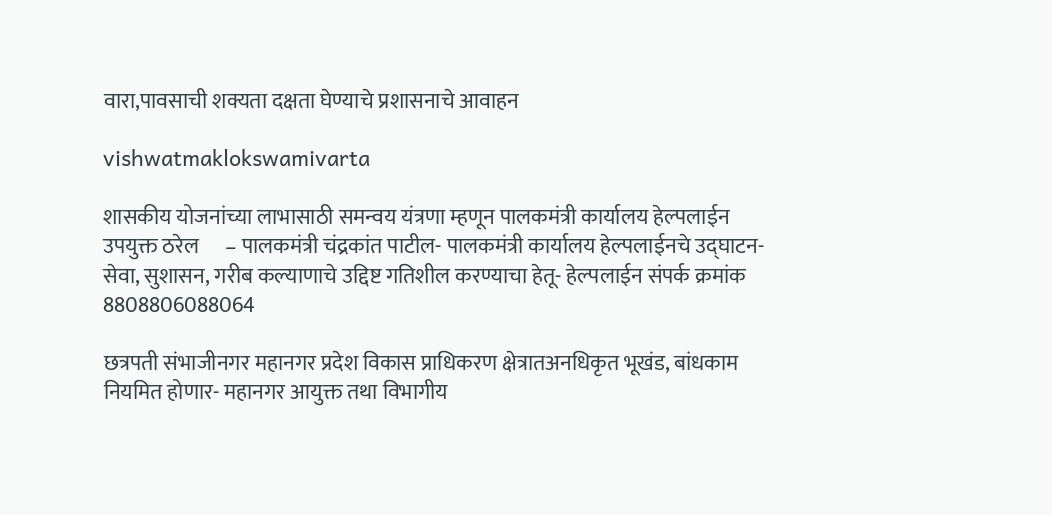वारा,पावसाची शक्यता दक्षता घेण्याचे प्रशासनाचे आवाहन

vishwatmaklokswamivarta

शासकीय योजनांच्या लाभासाठी समन्वय यंत्रणा म्हणून पालकमंत्री कार्यालय हेल्पलाईन उपयुक्त ठरेल      – पालकमंत्री चंद्रकांत पाटील- पालकमंत्री कार्यालय हेल्पलाईनचे उद्‌घाटन- सेवा, सुशासन, गरीब कल्याणाचे उद्दिष्ट गतिशील करण्याचा हेतू- हेल्पलाईन संपर्क क्रमांक 8808806088064

छत्रपती संभाजीनगर महानगर प्रदेश विकास प्राधिकरण क्षेत्रातअनधिकृत भूखंड, बांधकाम नियमित होणार- महानगर आयुक्त तथा विभागीय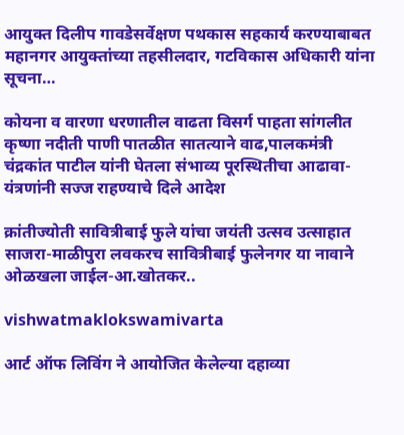आयुक्त दिलीप गावडेसर्वेक्षण पथकास सहकार्य करण्याबाबत महानगर आयुक्तांच्या तहसीलदार, गटविकास अधिकारी यांना सूचना…

कोयना व वारणा धरणातील वाढता विसर्ग पाहता सांगलीत कृष्णा नदीती पाणी पातळीत सातत्याने वाढ,पालकमंत्री चंद्रकांत पाटील यांनी घेतला संभाव्य पूरस्थितीचा आढावा- यंत्रणांनी सज्ज राहण्याचे दिले आदेश

क्रांतीज्योती सावित्रीबाई फुले यांचा जयंती उत्सव उत्साहात साजरा-माळीपुरा लवकरच सावित्रीबाई फुलेनगर या नावाने ओळखला जाईल-आ.खोतकर..

vishwatmaklokswamivarta

आर्ट ऑफ लिविंग ने आयोजित केलेल्या दहाव्या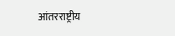आंतरराष्ट्रीय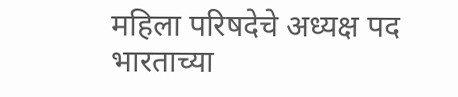महिला परिषदेचे अध्यक्ष पद भारताच्या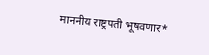माननीय राष्ट्रपती भूषवणार*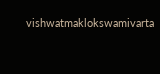vishwatmaklokswamivarta